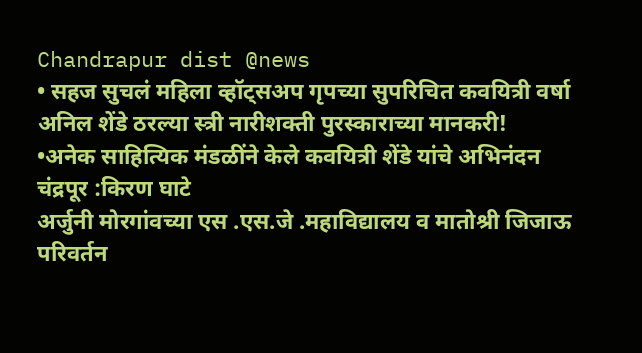Chandrapur dist @news
• सहज सुचलं महिला व्हॉट्सअप गृपच्या सुपरिचित कवयित्री वर्षा अनिल शेंडे ठरल्या स्त्री नारीशक्ती पुरस्काराच्या मानकरी!
•अनेक साहित्यिक मंडळींने केले कवयित्री शेंडे यांचे अभिनंदन
चंद्रपूर :किरण घाटे
अर्जुनी मोरगांवच्या एस .एस.जे .महाविद्यालय व मातोश्री जिजाऊ परिवर्तन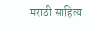मराठी साहित्य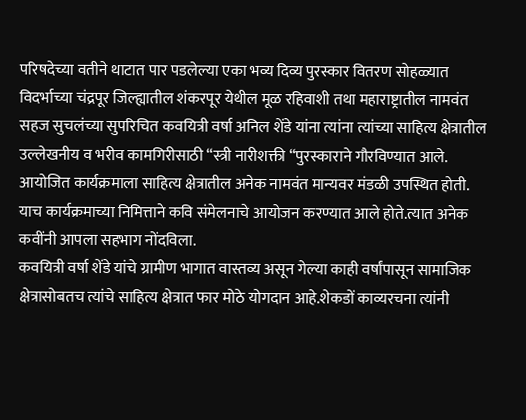परिषदेच्या वतीने थाटात पार पडलेल्या एका भव्य दिव्य पुरस्कार वितरण सोहळ्यात विदर्भाच्या चंद्रपूर जिल्ह्यातील शंकरपूर येथील मूळ रहिवाशी तथा महाराष्ट्रातील नामवंत सहज सुचलंच्या सुपरिचित कवयित्री वर्षा अनिल शेंडे यांना त्यांना त्यांच्या साहित्य क्षेत्रातील उल्लेखनीय व भरीव कामगिरीसाठी “स्त्री नारीशक्ती “पुरस्काराने गौरविण्यात आले.
आयोजित कार्यक्रमाला साहित्य क्षेत्रातील अनेक नामवंत मान्यवर मंडळी उपस्थित होती.
याच कार्यक्रमाच्या निमित्ताने कवि संमेलनाचे आयोजन करण्यात आले होते.त्यात अनेक कवींनी आपला सहभाग नोंदविला.
कवयित्री वर्षा शेंडे यांचे ग्रामीण भागात वास्तव्य असून गेल्या काही वर्षांपासून सामाजिक क्षेत्रासोबतच त्यांचे साहित्य क्षेत्रात फार मोठे योगदान आहे.शेकडों काव्यरचना त्यांनी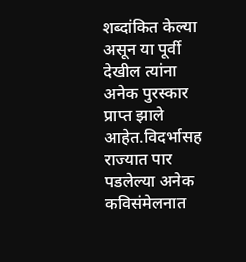शब्दांकित केल्या असून या पूर्वी देखील त्यांना अनेक पुरस्कार प्राप्त झाले आहेत.विदर्भासह राज्यात पार पडलेल्या अनेक कविसंमेलनात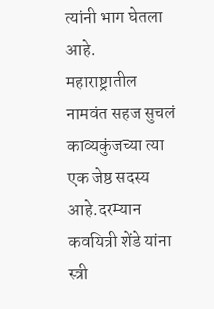त्यांनी भाग घेतला आहे.
महाराष्ट्रातील नामवंत सहज सुचलं काव्यकुंजच्या त्या एक जेष्ठ सदस्य आहे.दरम्यान कवयित्री शेंडे यांना स्त्री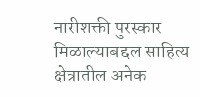नारीशक्ती पुरस्कार मिळाल्याबद्दल साहित्य क्षेत्रातील अनेक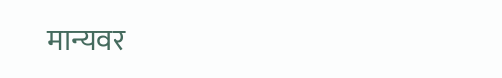मान्यवर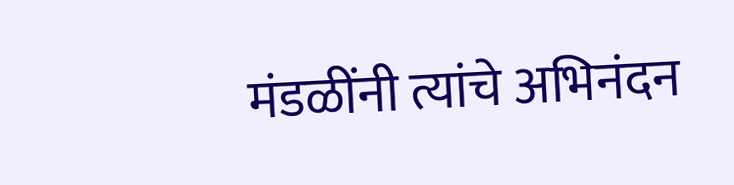मंडळींनी त्यांचे अभिनंदन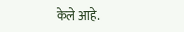केले आहे.